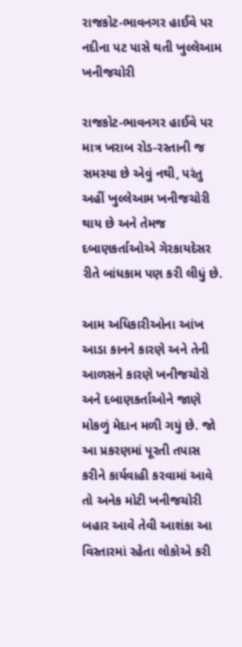રાજકોટ-ભાવનગર હાઈવે પર નદીના પટ પાસે થતી ખુલ્લેઆમ ખનીજચોરી

રાજકોટ-ભાવનગર હાઈવે પર માત્ર ખરાબ રોડ-રસ્તાની જ સમસ્યા છે એવું નથી, પરંતુ અહીં ખુલ્લેઆમ ખનીજચોરી થાય છે અને તેમજ દબાણકર્તાઓએ ગેરકાયદેસર રીતે બાંધકામ પણ કરી લીધું છે.

આમ અધિકારીઓના આંખ આડા કાનને કારણે અને તેની આળસને કારણે ખનીજચોરો અને દબાણકર્તાઓને જાણે મોકળું મેદાન મળી ગયું છે. જો આ પ્રકરણમાં પૂરતી તપાસ કરીને કાર્યવાહી કરવામાં આવે તો અનેક મોટી ખનીજચોરી બહાર આવે તેવી આશંકા આ વિસ્તારમાં રહેતા લોકોએ કરી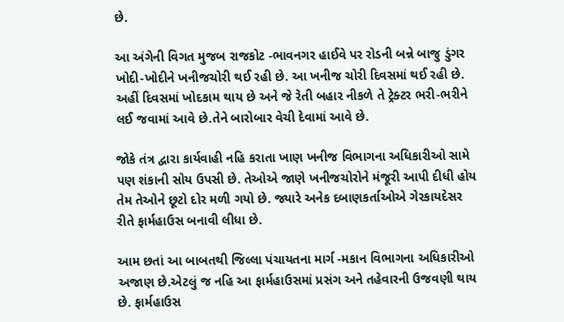છે.

આ અંગેની વિગત મુજબ રાજકોટ -ભાવનગર હાઈવે પર રોડની બન્ને બાજુ ડુંગર ખોદી-ખોદીને ખનીજચોરી થઈ રહી છે. આ ખનીજ ચોરી દિવસમાં થઈ રહી છે. અહીં દિવસમાં ખોદકામ થાય છે અને જે રેતી બહાર નીકળે તે ટ્રેક્ટર ભરી-ભરીને લઈ જવામાં આવે છે.તેને બારોબાર વેચી દેવામાં આવે છે.

જોકે તંત્ર દ્વારા કાર્યવાહી નહિ કરાતા ખાણ ખનીજ વિભાગના અધિકારીઓ સામે પણ શંકાની સોય ઉપસી છે. તેઓએ જાણે ખનીજચોરોને મંજૂરી આપી દીધી હોય તેમ તેઓને છૂટો દોર મળી ગયો છે. જ્યારે અનેક દબાણકર્તાઓએ ગેરકાયદેસર રીતે ફાર્મહાઉસ બનાવી લીધા છે.

આમ છતાં આ બાબતથી જિલ્લા પંચાયતના માર્ગ -મકાન વિભાગના અધિકારીઓ અજાણ છે.એટલું જ નહિ આ ફાર્મહાઉસમાં પ્રસંગ અને તહેવારની ઉજવણી થાય છે. ફાર્મહાઉસ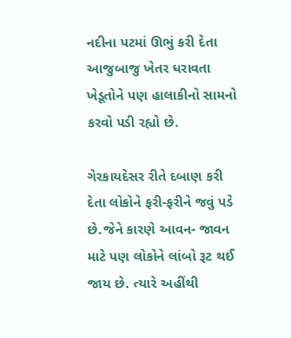નદીના પટમાં ઊભું કરી દેતા આજુબાજુ ખેતર ધરાવતા ખેડૂતોને પણ હાલાકીનો સામનો કરવો પડી રહ્યો છે.

ગેરકાયદેસર રીતે દબાણ કરી દેતા લોકોને ફરી-ફરીને જવું પડે છે.જેને કારણે આવન- જાવન માટે પણ લોકોને લાંબો રૂટ થઈ જાય છે. ત્યારે અહીંથી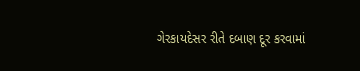ગેરકાયદેસર રીતે દબાણ દૂર કરવામાં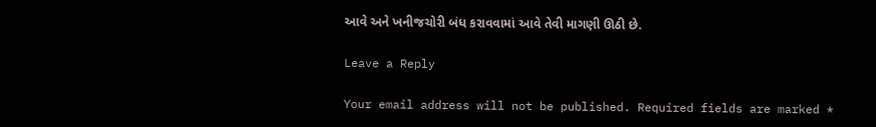આવે અને ખનીજચોરી બંધ કરાવવામાં આવે તેવી માગણી ઊઠી છે.

Leave a Reply

Your email address will not be published. Required fields are marked *